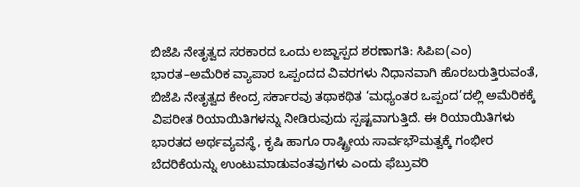ಬಿಜೆಪಿ ನೇತೃತ್ವದ ಸರಕಾರದ ಒಂದು ಲಜ್ಜಾಸ್ಪದ ಶರಣಾಗತಿ: ಸಿಪಿಐ(ಎಂ)
ಭಾರತ–ಅಮೆರಿಕ ವ್ಯಾಪಾರ ಒಪ್ಪಂದದ ವಿವರಗಳು ನಿಧಾನವಾಗಿ ಹೊರಬರುತ್ತಿರುವಂತೆ, ಬಿಜೆಪಿ ನೇತೃತ್ವದ ಕೇಂದ್ರ ಸರ್ಕಾರವು ತಥಾಕಥಿತ ‘ಮಧ್ಯಂತರ ಒಪ್ಪಂದ’ದಲ್ಲಿ ಅಮೆರಿಕಕ್ಕೆ ವಿಪರೀತ ರಿಯಾಯಿತಿಗಳನ್ನು ನೀಡಿರುವುದು ಸ್ಪಷ್ಟವಾಗುತ್ತಿದೆ. ಈ ರಿಯಾಯಿತಿಗಳು ಭಾರತದ ಅರ್ಥವ್ಯವಸ್ಥೆ, ಕೃಷಿ ಹಾಗೂ ರಾಷ್ಟ್ರೀಯ ಸಾರ್ವಭೌಮತ್ವಕ್ಕೆ ಗಂಭೀರ ಬೆದರಿಕೆಯನ್ನು ಉಂಟುಮಾಡುವಂತವುಗಳು ಎಂದು ಫೆಬ್ರುವರಿ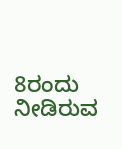8ರಂದು ನೀಡಿರುವ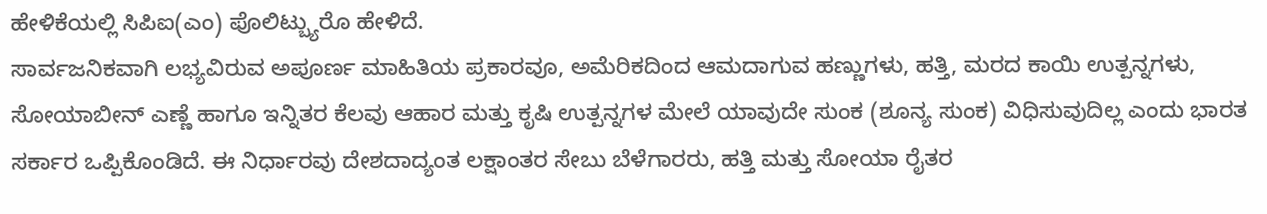ಹೇಳಿಕೆಯಲ್ಲಿ ಸಿಪಿಐ(ಎಂ) ಪೊಲಿಟ್ಬ್ಯುರೊ ಹೇಳಿದೆ.
ಸಾರ್ವಜನಿಕವಾಗಿ ಲಭ್ಯವಿರುವ ಅಪೂರ್ಣ ಮಾಹಿತಿಯ ಪ್ರಕಾರವೂ, ಅಮೆರಿಕದಿಂದ ಆಮದಾಗುವ ಹಣ್ಣುಗಳು, ಹತ್ತಿ, ಮರದ ಕಾಯಿ ಉತ್ಪನ್ನಗಳು, ಸೋಯಾಬೀನ್ ಎಣ್ಣೆ ಹಾಗೂ ಇನ್ನಿತರ ಕೆಲವು ಆಹಾರ ಮತ್ತು ಕೃಷಿ ಉತ್ಪನ್ನಗಳ ಮೇಲೆ ಯಾವುದೇ ಸುಂಕ (ಶೂನ್ಯ ಸುಂಕ) ವಿಧಿಸುವುದಿಲ್ಲ ಎಂದು ಭಾರತ ಸರ್ಕಾರ ಒಪ್ಪಿಕೊಂಡಿದೆ. ಈ ನಿರ್ಧಾರವು ದೇಶದಾದ್ಯಂತ ಲಕ್ಷಾಂತರ ಸೇಬು ಬೆಳೆಗಾರರು, ಹತ್ತಿ ಮತ್ತು ಸೋಯಾ ರೈತರ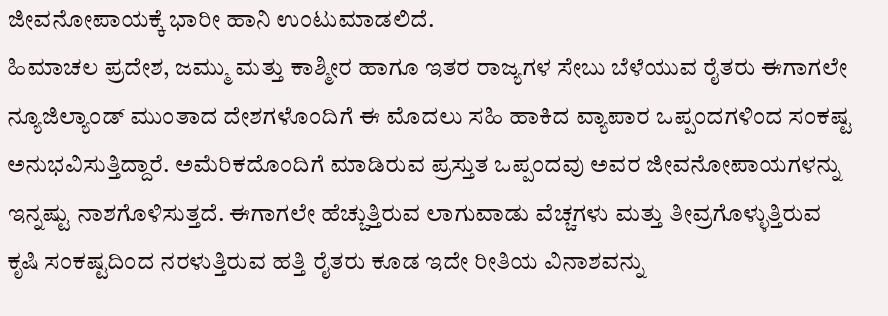ಜೀವನೋಪಾಯಕ್ಕೆ ಭಾರೀ ಹಾನಿ ಉಂಟುಮಾಡಲಿದೆ.
ಹಿಮಾಚಲ ಪ್ರದೇಶ, ಜಮ್ಮು ಮತ್ತು ಕಾಶ್ಮೀರ ಹಾಗೂ ಇತರ ರಾಜ್ಯಗಳ ಸೇಬು ಬೆಳೆಯುವ ರೈತರು ಈಗಾಗಲೇ ನ್ಯೂಜಿಲ್ಯಾಂಡ್ ಮುಂತಾದ ದೇಶಗಳೊಂದಿಗೆ ಈ ಮೊದಲು ಸಹಿ ಹಾಕಿದ ವ್ಯಾಪಾರ ಒಪ್ಪಂದಗಳಿಂದ ಸಂಕಷ್ಟ ಅನುಭವಿಸುತ್ತಿದ್ದಾರೆ. ಅಮೆರಿಕದೊಂದಿಗೆ ಮಾಡಿರುವ ಪ್ರಸ್ತುತ ಒಪ್ಪಂದವು ಅವರ ಜೀವನೋಪಾಯಗಳನ್ನು ಇನ್ನಷ್ಟು ನಾಶಗೊಳಿಸುತ್ತದೆ. ಈಗಾಗಲೇ ಹೆಚ್ಚುತ್ತಿರುವ ಲಾಗುವಾಡು ವೆಚ್ಚಗಳು ಮತ್ತು ತೀವ್ರಗೊಳ್ಳುತ್ತಿರುವ ಕೃಷಿ ಸಂಕಷ್ಟದಿಂದ ನರಳುತ್ತಿರುವ ಹತ್ತಿ ರೈತರು ಕೂಡ ಇದೇ ರೀತಿಯ ವಿನಾಶವನ್ನು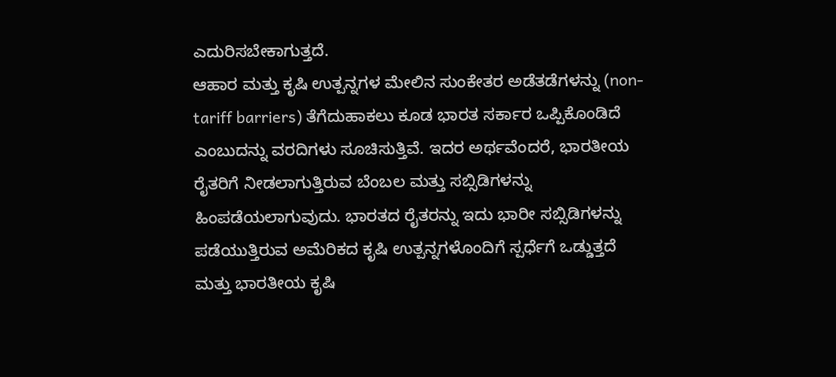ಎದುರಿಸಬೇಕಾಗುತ್ತದೆ.
ಆಹಾರ ಮತ್ತು ಕೃಷಿ ಉತ್ಪನ್ನಗಳ ಮೇಲಿನ ಸುಂಕೇತರ ಅಡೆತಡೆಗಳನ್ನು (non-tariff barriers) ತೆಗೆದುಹಾಕಲು ಕೂಡ ಭಾರತ ಸರ್ಕಾರ ಒಪ್ಪಿಕೊಂಡಿದೆ ಎಂಬುದನ್ನು ವರದಿಗಳು ಸೂಚಿಸುತ್ತಿವೆ. ಇದರ ಅರ್ಥವೆಂದರೆ, ಭಾರತೀಯ ರೈತರಿಗೆ ನೀಡಲಾಗುತ್ತಿರುವ ಬೆಂಬಲ ಮತ್ತು ಸಬ್ಸಿಡಿಗಳನ್ನು ಹಿಂಪಡೆಯಲಾಗುವುದು. ಭಾರತದ ರೈತರನ್ನು ಇದು ಭಾರೀ ಸಬ್ಸಿಡಿಗಳನ್ನು ಪಡೆಯುತ್ತಿರುವ ಅಮೆರಿಕದ ಕೃಷಿ ಉತ್ಪನ್ನಗಳೊಂದಿಗೆ ಸ್ಪರ್ಧೆಗೆ ಒಡ್ಡುತ್ತದೆ ಮತ್ತು ಭಾರತೀಯ ಕೃಷಿ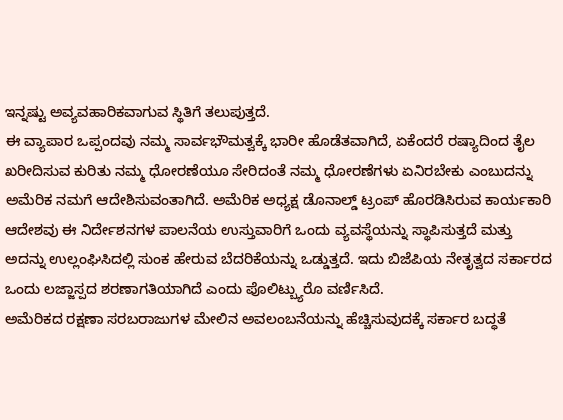ಇನ್ನಷ್ಟು ಅವ್ಯವಹಾರಿಕವಾಗುವ ಸ್ಥಿತಿಗೆ ತಲುಪುತ್ತದೆ.
ಈ ವ್ಯಾಪಾರ ಒಪ್ಪಂದವು ನಮ್ಮ ಸಾರ್ವಭೌಮತ್ವಕ್ಕೆ ಭಾರೀ ಹೊಡೆತವಾಗಿದೆ, ಏಕೆಂದರೆ ರಷ್ಯಾದಿಂದ ತೈಲ ಖರೀದಿಸುವ ಕುರಿತು ನಮ್ಮ ಧೋರಣೆಯೂ ಸೇರಿದಂತೆ ನಮ್ಮ ಧೋರಣೆಗಳು ಏನಿರಬೇಕು ಎಂಬುದನ್ನು ಅಮೆರಿಕ ನಮಗೆ ಆದೇಶಿಸುವಂತಾಗಿದೆ. ಅಮೆರಿಕ ಅಧ್ಯಕ್ಷ ಡೊನಾಲ್ಡ್ ಟ್ರಂಪ್ ಹೊರಡಿಸಿರುವ ಕಾರ್ಯಕಾರಿ ಆದೇಶವು ಈ ನಿರ್ದೇಶನಗಳ ಪಾಲನೆಯ ಉಸ್ತುವಾರಿಗೆ ಒಂದು ವ್ಯವಸ್ಥೆಯನ್ನು ಸ್ಥಾಪಿಸುತ್ತದೆ ಮತ್ತು ಅದನ್ನು ಉಲ್ಲಂಘಿಸಿದಲ್ಲಿ ಸುಂಕ ಹೇರುವ ಬೆದರಿಕೆಯನ್ನು ಒಡ್ಡುತ್ತದೆ. ಇದು ಬಿಜೆಪಿಯ ನೇತೃತ್ವದ ಸರ್ಕಾರದ ಒಂದು ಲಜ್ಜಾಸ್ಪದ ಶರಣಾಗತಿಯಾಗಿದೆ ಎಂದು ಪೊಲಿಟ್ಬ್ಯುರೊ ವರ್ಣಿಸಿದೆ.
ಅಮೆರಿಕದ ರಕ್ಷಣಾ ಸರಬರಾಜುಗಳ ಮೇಲಿನ ಅವಲಂಬನೆಯನ್ನು ಹೆಚ್ಚಿಸುವುದಕ್ಕೆ ಸರ್ಕಾರ ಬದ್ಧತೆ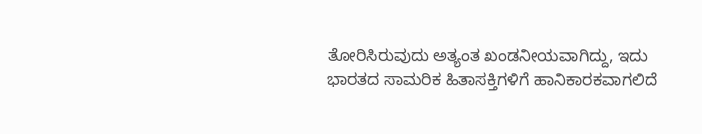ತೋರಿಸಿರುವುದು ಅತ್ಯಂತ ಖಂಡನೀಯವಾಗಿದ್ದು, ಇದು ಭಾರತದ ಸಾಮರಿಕ ಹಿತಾಸಕ್ತಿಗಳಿಗೆ ಹಾನಿಕಾರಕವಾಗಲಿದೆ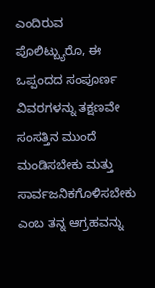ಎಂದಿರುವ ಪೊಲಿಟ್ಬ್ಯುರೊ, ಈ ಒಪ್ಪಂದದ ಸಂಪೂರ್ಣ ವಿವರಗಳನ್ನು ತಕ್ಷಣವೇ ಸಂಸತ್ತಿನ ಮುಂದೆ ಮಂಡಿಸಬೇಕು ಮತ್ತು ಸಾರ್ವಜನಿಕಗೊಳಿಸಬೇಕು ಎಂಬ ತನ್ನ ಆಗ್ರಹವನ್ನು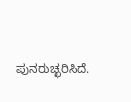ಪುನರುಚ್ಛರಿಸಿದೆ.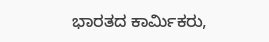ಭಾರತದ ಕಾರ್ಮಿಕರು,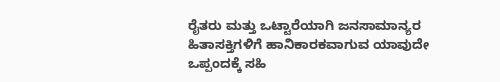ರೈತರು ಮತ್ತು ಒಟ್ಟಾರೆಯಾಗಿ ಜನಸಾಮಾನ್ಯರ ಹಿತಾಸಕ್ತಿಗಳಿಗೆ ಹಾನಿಕಾರಕವಾಗುವ ಯಾವುದೇ ಒಪ್ಪಂದಕ್ಕೆ ಸಹಿ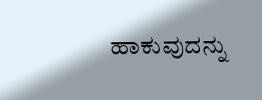ಹಾಕುವುದನ್ನು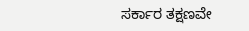ಸರ್ಕಾರ ತಕ್ಷಣವೇ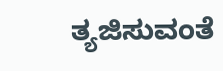ತ್ಯಜಿಸುವಂತೆ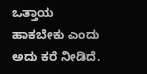ಒತ್ತಾಯ ಹಾಕಬೇಕು ಎಂದು ಅದು ಕರೆ ನೀಡಿದೆ.